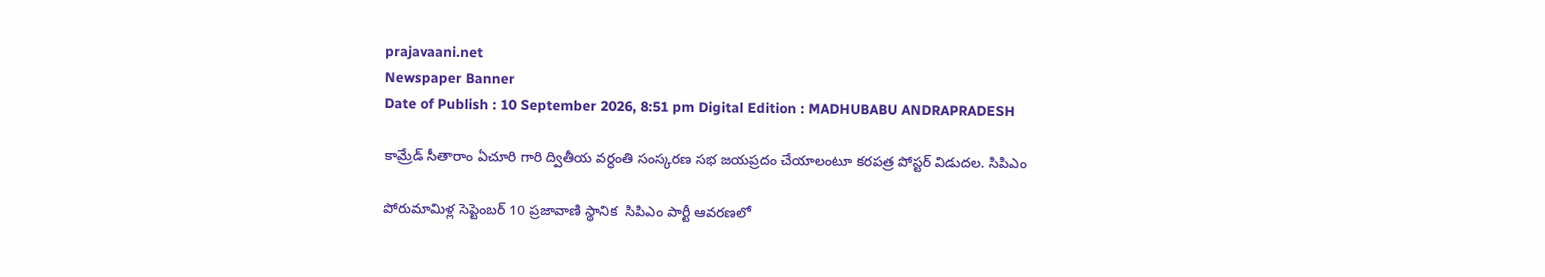prajavaani.net
Newspaper Banner
Date of Publish : 10 September 2026, 8:51 pm Digital Edition : MADHUBABU ANDRAPRADESH

కామ్రేడ్ సీతారాం ఏచూరి గారి ద్వితీయ వర్ధంతి సంస్కరణ సభ జయప్రదం చేయాలంటూ కరపత్ర పోస్టర్ విడుదల. సిపిఎం

పోరుమామిళ్ల సెప్టెంబర్ 10 ప్రజావాణి స్థానిక  సిపిఎం పార్టీ ఆవరణలో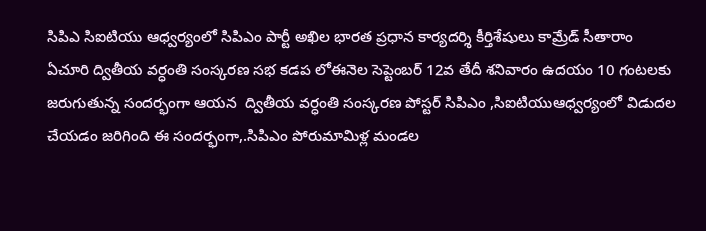సిపిఎ సిఐటియు ఆధ్వర్యంలో సిపిఎం పార్టీ అఖిల భారత ప్రధాన కార్యదర్శి కీర్తిశేషులు కామ్రేడ్ సీతారాం ఏచూరి ద్వితీయ వర్ధంతి సంస్కరణ సభ కడప లోఈనెల సెప్టెంబర్ 12వ తేదీ శనివారం ఉదయం 10 గంటలకు జరుగుతున్న సందర్భంగా ఆయన  ద్వితీయ వర్ధంతి సంస్కరణ పోస్టర్ సిపిఎం ,సిఐటియుఆధ్వర్యంలో విడుదల చేయడం జరిగింది ఈ సందర్భంగా,.సిపిఎం పోరుమామిళ్ల మండల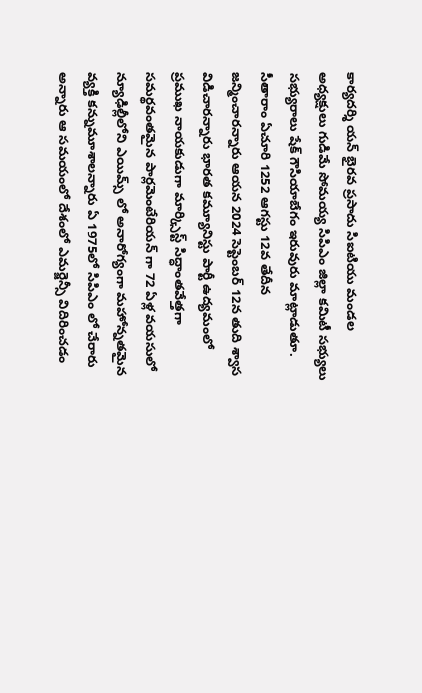కార్యదర్శి యన్ భైరవ ప్రసాదు సిఐటియు మండల అధ్యక్షులు గుడిమే సోమయ్య సిపిఎం జిల్లా కమిటీ సభ్యులు సభ్యురాలు షేక్ గౌసియాబేగం ఇరువురు మాట్లాడుతూ. సీతారాం ఏచూరి 1252 ఆగస్టు 12వ తేదీన జన్మించారన్నారు ఆయన 2024 సెప్టెంబర్ 12న తుది శ్వాస విడిచారన్నారు భారత కమ్యూనిస్టు పార్టీ ఉద్యమంలో ప్రముఖ నాయకుడుగా మార్క్సిస్ట్ సిద్ధాంతవేత్తగా సమర్థవంతమైన పార్లమెంటేరియన్ గా 72 ఏళ్ల వయసులో న్యూఢిల్లీలోని ఎయిమ్స్ లో అనారోగ్యంగా మహోన్నతమైన వ్యక్తి కన్నుమూశాలన్నారు ఏ 1975లో సిపిఎం లో చేరారు అన్నారు ఆ సమయంలో దేశంలో ఎమర్జెన్సీ‌ విదిరించడం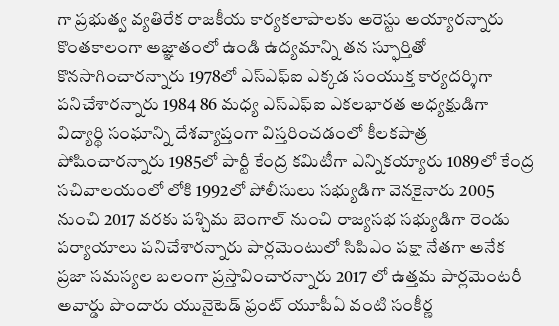గా ప్రభుత్వ వ్యతిరేక రాజకీయ కార్యకలాపాలకు అరెస్టు అయ్యారన్నారు కొంతకాలంగా అజ్ఞాతంలో ఉండి ఉద్యమాన్ని తన స్ఫూర్తితో కొనసాగించారన్నారు 1978లో ఎస్ఎఫ్ఐ ఎక్కడ సంయుక్త కార్యదర్శిగా పనిచేశారన్నారు 1984 86 మధ్య ఎస్ఎఫ్ఐ ఎకలభారత అధ్యక్షుడిగా విద్యార్థి సంఘాన్ని దేశవ్యాప్తంగా విస్తరించడంలో కీలకపాత్ర పోషించారన్నారు 1985లో పార్టీ కేంద్ర కమిటీగా ఎన్నికయ్యారు 1089లో కేంద్ర సచివాలయంలో లోకి 1992లో పోలీసులు సభ్యుడిగా వెనకైనారు 2005 నుంచి 2017 వరకు పశ్చిమ బెంగాల్ నుంచి రాజ్యసభ సభ్యుడిగా రెండు పర్యాయాలు పనిచేశారన్నారు పార్లమెంటులో సిపిఎం పక్షా నేతగా అనేక ప్రజా సమస్యల బలంగా ప్రస్తావించారన్నారు 2017 లో ఉత్తమ పార్లమెంటరీ అవార్డు పొందారు యునైటెడ్ ఫ్రంట్ యూపీఏ వంటి సంకీర్ణ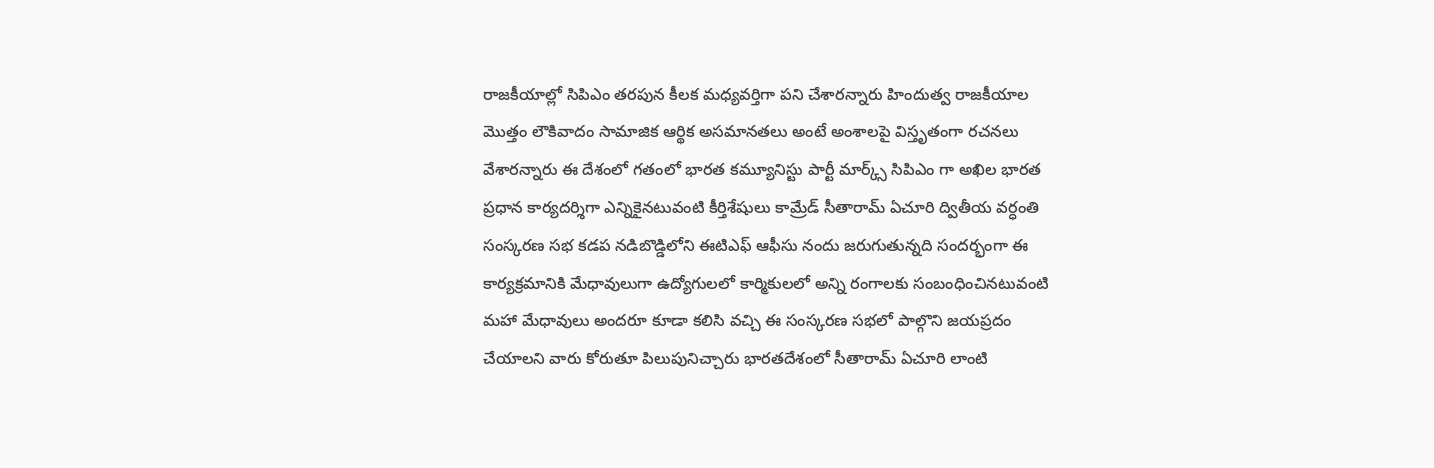రాజకీయాల్లో సిపిఎం తరపున కీలక మధ్యవర్తిగా పని చేశారన్నారు హిందుత్వ రాజకీయాల మొత్తం లౌకివాదం సామాజిక ఆర్థిక అసమానతలు అంటే అంశాలపై విస్తృతంగా రచనలు వేశారన్నారు ఈ దేశంలో గతంలో భారత కమ్యూనిస్టు పార్టీ మార్క్స్ సిపిఎం గా అఖిల భారత ప్రధాన కార్యదర్శిగా ఎన్నికైనటువంటి కీర్తిశేషులు కామ్రేడ్ సీతారామ్ ఏచూరి ద్వితీయ వర్ధంతి సంస్కరణ సభ కడప నడిబొడ్డిలోని ఈటిఎఫ్ ఆఫీసు నందు జరుగుతున్నది సందర్భంగా ఈ కార్యక్రమానికి మేధావులుగా ఉద్యోగులలో కార్మికులలో అన్ని రంగాలకు సంబంధించినటువంటి మహా మేధావులు అందరూ కూడా కలిసి వచ్చి ఈ సంస్కరణ సభలో పాల్గొని జయప్రదం చేయాలని వారు కోరుతూ పిలుపునిచ్చారు భారతదేశంలో సీతారామ్ ఏచూరి లాంటి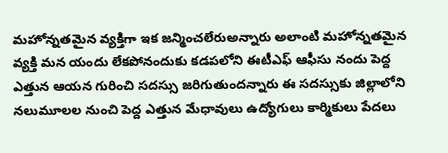మహోన్నతమైన వ్యక్తిగా ఇక జన్మించలేరుఅన్నారు అలాంటి మహోన్నతమైన వ్యక్తి మన యందు లేకపోనందుకు కడపలోని ఈటీఎఫ్ ఆఫీసు నందు పెద్ద ఎత్తున ఆయన గురించి సదస్సు జరిగుతుందన్నారు ఈ సదస్సుకు జిల్లాలోని నలుమూలల నుంచి పెద్ద ఎత్తున మేధావులు ఉద్యోగులు కార్మికులు పేదలు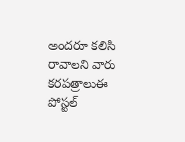అందరూ కలిసి రావాలని వారు కరపత్రాలుఈ పోస్టల్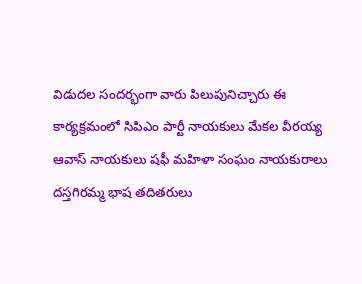విడుదల సందర్భంగా వారు పిలుపునిచ్చారు ఈ కార్యక్రమంలో సిపిఎం పార్టీ నాయకులు మేకల వీరయ్య ఆవాస్ నాయకులు షఫీ మహిళా సంఘం నాయకురాలు దస్తగిరమ్మ భాష తదితరులు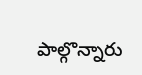పాల్గొన్నారు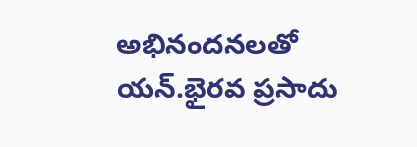అభినందనలతో యన్.భైరవ ప్రసాదు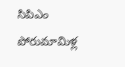సిపిఎం పోరుమామిళ్ల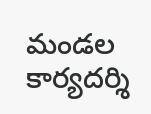మండల కార్యదర్శి